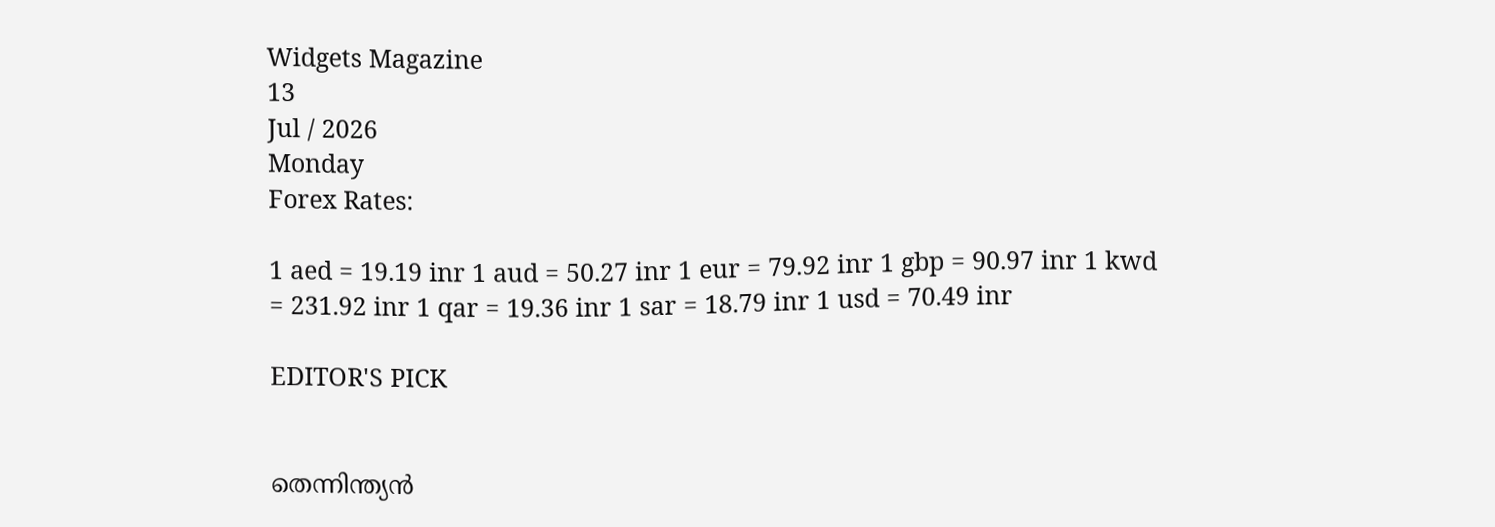Widgets Magazine
13
Jul / 2026
Monday
Forex Rates:

1 aed = 19.19 inr 1 aud = 50.27 inr 1 eur = 79.92 inr 1 gbp = 90.97 inr 1 kwd = 231.92 inr 1 qar = 19.36 inr 1 sar = 18.79 inr 1 usd = 70.49 inr

EDITOR'S PICK


തെന്നിന്ത്യൻ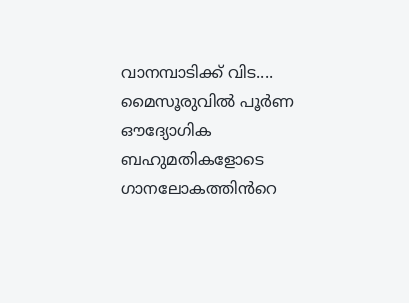വാനമ്പാടിക്ക് വിട.... മൈസൂരുവിൽ പൂർണ ഔദ്യോഗിക ബഹുമതികളോടെ ഗാനലോകത്തിൻറെ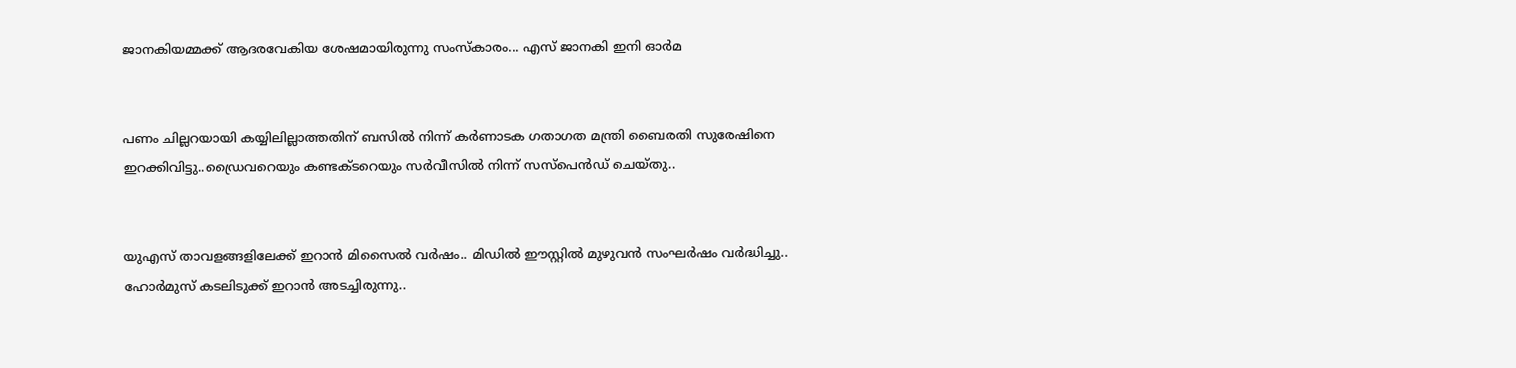ജാനകിയമ്മക്ക് ആദരവേകിയ ശേഷമായിരുന്നു സംസ്കാരം... എസ് ജാനകി ഇനി ഓർമ


പണം ചില്ലറയായി കയ്യിലില്ലാത്തതിന് ബസിൽ നിന്ന് കര്‍ണാടക ഗതാഗത മന്ത്രി ബൈരതി സുരേഷിനെ ഇറക്കിവിട്ടു..ഡ്രൈവറെയും കണ്ടക്ടറെയും സര്‍വീസില്‍ നിന്ന് സസ്‌പെന്‍ഡ് ചെയ്തു..


യുഎസ് താവളങ്ങളിലേക്ക് ഇറാൻ മിസൈൽ വർഷം.. മിഡിൽ ഈസ്റ്റിൽ മുഴുവൻ സംഘർഷം വർദ്ധിച്ചു.. ഹോർമുസ് കടലിടുക്ക് ഇറാൻ അടച്ചിരുന്നു..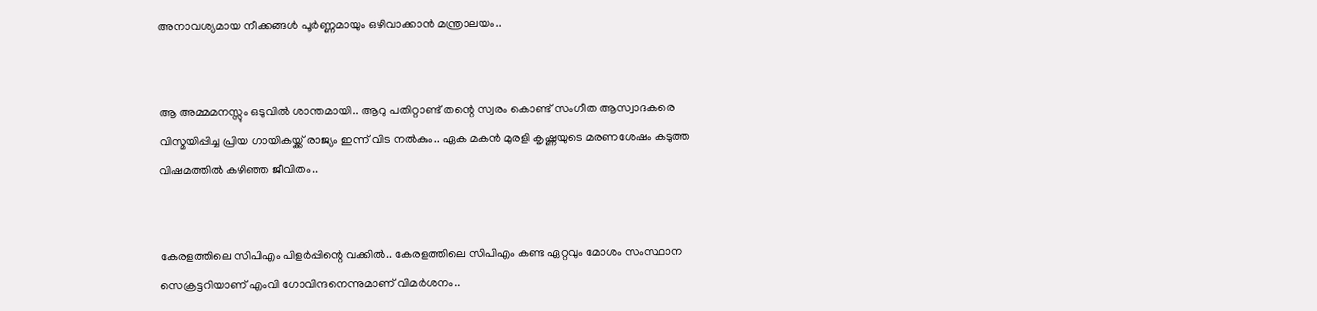അനാവശ്യമായ നീക്കങ്ങൾ പൂർണ്ണമായും ഒഴിവാക്കാൻ മന്ത്രാലയം..


ആ അമ്മമനസ്സും ഒടുവിൽ ശാന്തമായി.. ആറു പതിറ്റാണ്ട് തന്റെ സ്വരം കൊണ്ട് സംഗീത ആസ്വാദകരെ വിസ്മയിപ്പിച്ച പ്രിയ ഗായികയ്ക്ക് രാജ്യം ഇന്ന് വിട നൽകും.. ഏക മകൻ മുരളി കൃഷ്ണയുടെ മരണശേഷം കടുത്ത വിഷമത്തിൽ കഴിഞ്ഞ ജീവിതം..


കേരളത്തിലെ സിപിഎം പിളര്‍പ്പിന്റെ വക്കില്‍.. കേരളത്തിലെ സിപിഎം കണ്ട ഏറ്റവും മോശം സംസ്ഥാന സെക്രട്ടറിയാണ് എംവി ഗോവിന്ദനെന്നുമാണ് വിമര്‍ശനം..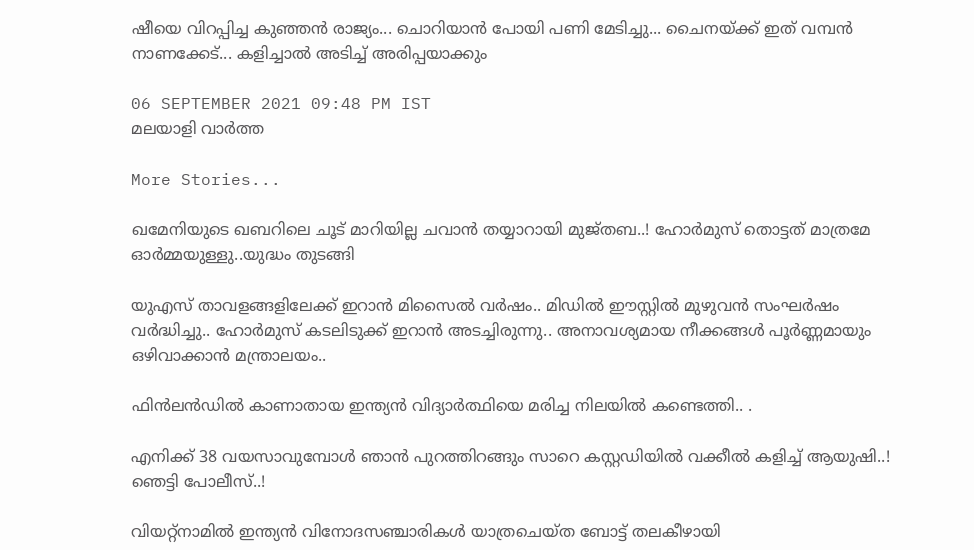ഷീയെ വിറപ്പിച്ച കുഞ്ഞൻ രാജ്യം... ചൊറിയാൻ പോയി പണി മേടിച്ചു... ചൈനയ്ക്ക് ഇത് വമ്പൻ നാണക്കേട്... കളിച്ചാൽ അടിച്ച് അരിപ്പയാക്കും

06 SEPTEMBER 2021 09:48 PM IST
മലയാളി വാര്‍ത്ത

More Stories...

ഖമേനിയുടെ ഖബറിലെ ചൂട് മാറിയില്ല ചവാൻ തയ്യാറായി മുജ്തബ..! ഹോര്‍മുസ് തൊട്ടത് മാത്രമേ ഓർമ്മയുള്ളു..യുദ്ധം തുടങ്ങി

യുഎസ് താവളങ്ങളിലേക്ക് ഇറാൻ മിസൈൽ വർഷം.. മിഡിൽ ഈസ്റ്റിൽ മുഴുവൻ സംഘർഷം വർദ്ധിച്ചു.. ഹോർമുസ് കടലിടുക്ക് ഇറാൻ അടച്ചിരുന്നു.. അനാവശ്യമായ നീക്കങ്ങൾ പൂർണ്ണമായും ഒഴിവാക്കാൻ മന്ത്രാലയം..

ഫിൻലൻഡിൽ കാണാതായ ഇന്ത്യൻ വിദ്യാർത്ഥിയെ മരിച്ച നിലയിൽ കണ്ടെത്തി.. .

എനിക്ക് 38 വയസാവുമ്പോൾ ഞാൻ പുറത്തിറങ്ങും സാറെ കസ്റ്റഡിയിൽ വക്കീൽ കളിച്ച് ആയുഷി..! ഞെട്ടി പോലീസ്..!

വിയറ്റ്‌നാമിൽ ഇന്ത്യൻ വിനോദസഞ്ചാരികൾ യാത്രചെയ്ത ബോട്ട് തലകീഴായി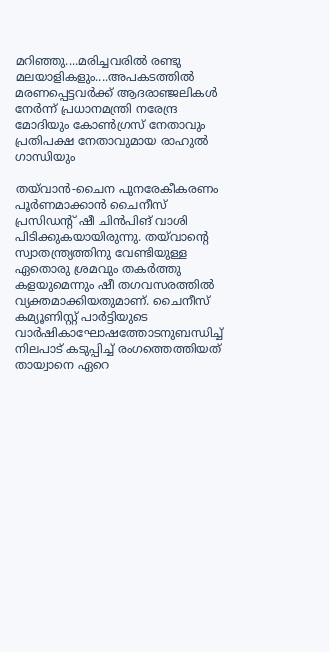മറിഞ്ഞു....മരിച്ചവരിൽ രണ്ടു മലയാളികളും....അപകടത്തിൽ മരണപ്പെട്ടവർക്ക് ആദരാഞ്ജലികൾ നേർന്ന് പ്രധാനമന്ത്രി നരേന്ദ്ര മോദിയും കോൺഗ്രസ് നേതാവും പ്രതിപക്ഷ നേതാവുമായ രാഹുൽ ഗാന്ധിയും

തയ്‌വാൻ-ചൈന പുനരേകീകരണം പൂർണമാക്കാൻ ചൈനീസ് പ്രസിഡന്റ് ഷീ ചിൻപിങ് വാശി പിടിക്കുകയായിരുന്നു. തയ്‌വാന്റെ സ്വാതന്ത്ര്യത്തിനു വേണ്ടിയുള്ള ഏതൊരു ശ്രമവും തകർത്തു കളയുമെന്നും ഷീ തഗവസരത്തിൽ വ്യക്തമാക്കിയതുമാണ്. ചൈനീസ് കമ്യൂണിസ്റ്റ് പാർട്ടിയുടെ വാർഷികാഘോഷത്തോടനുബന്ധിച്ച് നിലപാട് കടുപ്പിച്ച് രംഗത്തെത്തിയത് തായ്വാനെ ഏറെ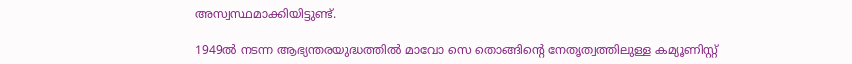അസ്വസ്ഥമാക്കിയിട്ടുണ്ട്.

1949ൽ നടന്ന ആഭ്യന്തരയുദ്ധത്തിൽ മാവോ സെ തൊങ്ങിന്റെ നേതൃത്വത്തിലുള്ള കമ്യൂണിസ്റ്റ്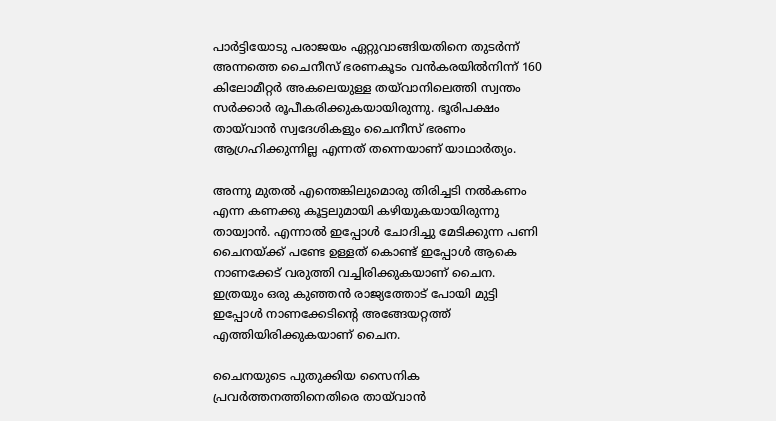പാർട്ടിയോടു പരാജയം ഏറ്റുവാങ്ങിയതിനെ തുടർന്ന് അന്നത്തെ ചൈനീസ് ഭരണകൂടം വൻകരയിൽനിന്ന് 160 കിലോമീറ്റർ അകലെയുള്ള തയ്‌വാനിലെത്തി സ്വന്തം സർക്കാർ രൂപീകരിക്കുകയായിരുന്നു. ഭൂരിപക്ഷം തായ്‌വാൻ സ്വദേശികളും ചൈനീസ് ഭരണം ആഗ്രഹിക്കുന്നില്ല എന്നത് തന്നെയാണ് യാഥാർത്യം.

അന്നു മുതൽ എന്തെങ്കിലുമൊരു തിരിച്ചടി നൽകണം എന്ന കണക്കു കൂട്ടലുമായി കഴിയുകയായിരുന്നു തായ്വാൻ. എന്നാൽ ഇപ്പോൾ ചോദിച്ചു മേടിക്കുന്ന പണി ചൈനയ്ക്ക് പണ്ടേ ഉള്ളത് കൊണ്ട് ഇപ്പോൾ ആകെ നാണക്കേട് വരുത്തി വച്ചിരിക്കുകയാണ് ചൈന. ഇത്രയും ഒരു കുഞ്ഞൻ രാജ്യത്തോട് പോയി മുട്ടി ഇപ്പോൾ നാണക്കേടിന്റെ അങ്ങേയറ്റത്ത് എത്തിയിരിക്കുകയാണ് ചൈന.

ചൈനയുടെ പുതുക്കിയ സൈനിക പ്രവർത്തനത്തിനെതിരെ തായ്‌വാൻ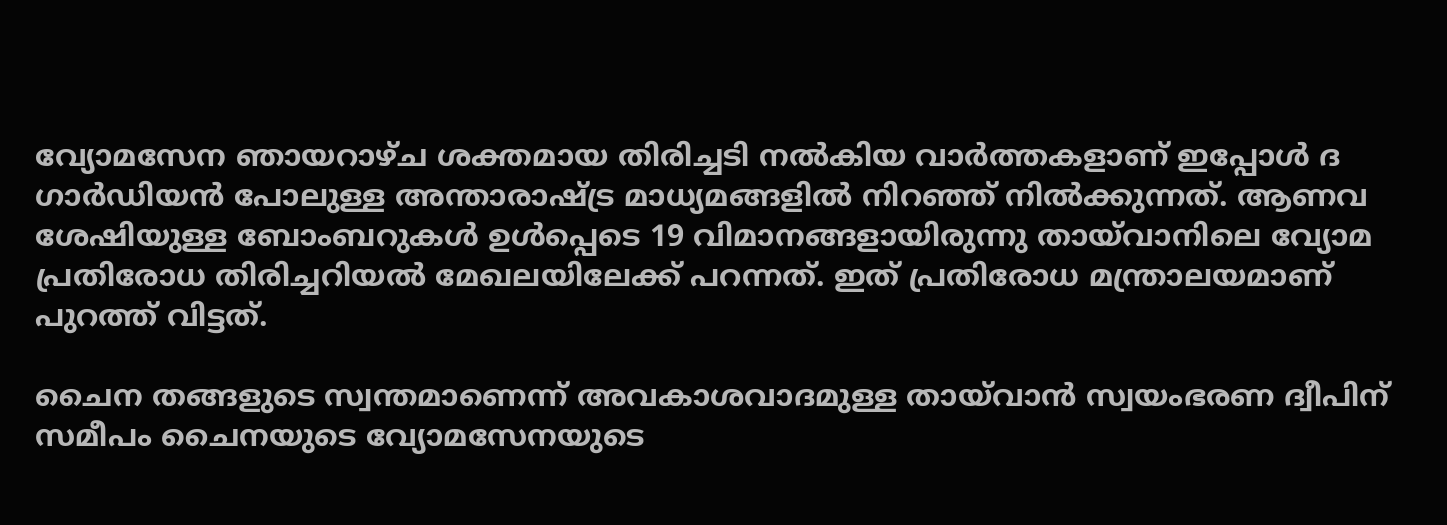വ്യോമസേന ഞായറാഴ്ച ശക്തമായ തിരിച്ചടി നൽകിയ വാർത്തകളാണ് ഇപ്പോൾ ദ ഗാർഡിയൻ പോലുള്ള അന്താരാഷ്ട്ര മാധ്യമങ്ങളിൽ നിറഞ്ഞ് നിൽക്കുന്നത്. ആണവ ശേഷിയുള്ള ബോംബറുകൾ ഉൾപ്പെടെ 19 വിമാനങ്ങളായിരുന്നു തായ്‌വാനിലെ വ്യോമ പ്രതിരോധ തിരിച്ചറിയൽ മേഖലയിലേക്ക് പറന്നത്. ഇത് പ്രതിരോധ മന്ത്രാലയമാണ് പുറത്ത് വിട്ടത്.

ചൈന തങ്ങളുടെ സ്വന്തമാണെന്ന് അവകാശവാദമുള്ള തായ്‌വാൻ സ്വയംഭരണ ദ്വീപിന് സമീപം ചൈനയുടെ വ്യോമസേനയുടെ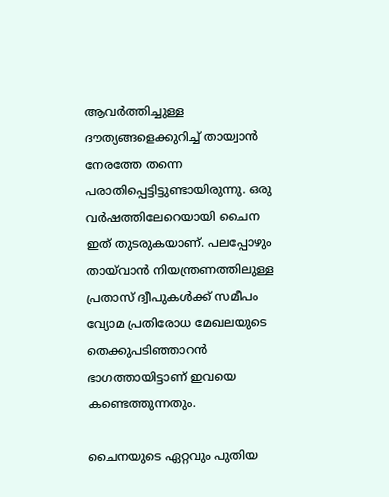ആവർത്തിച്ചുള്ള ദൗത്യങ്ങളെക്കുറിച്ച് തായ്വാൻ നേരത്തേ തന്നെ പരാതിപ്പെട്ടിട്ടുണ്ടായിരുന്നു. ഒരു വർഷത്തിലേറെയായി ചൈന ഇത് തുടരുകയാണ്. പലപ്പോഴും തായ്‌വാൻ നിയന്ത്രണത്തിലുള്ള പ്രതാസ് ദ്വീപുകൾക്ക് സമീപം വ്യോമ പ്രതിരോധ മേഖലയുടെ തെക്കുപടിഞ്ഞാറൻ ഭാഗത്തായിട്ടാണ് ഇവയെ കണ്ടെത്തുന്നതും.

ചൈനയുടെ ഏറ്റവും പുതിയ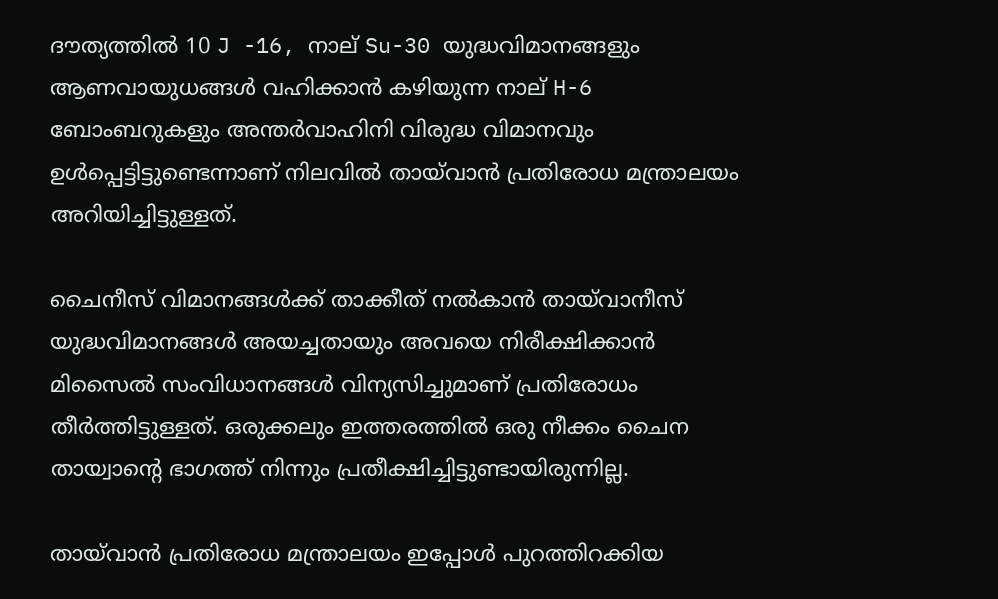ദൗത്യത്തിൽ 10 J -16, നാല് Su-30 യുദ്ധവിമാനങ്ങളും ആണവായുധങ്ങൾ വഹിക്കാൻ കഴിയുന്ന നാല് H-6 ബോംബറുകളും അന്തർവാഹിനി വിരുദ്ധ വിമാനവും ഉൾപ്പെട്ടിട്ടുണ്ടെന്നാണ് നിലവിൽ തായ്‌വാൻ പ്രതിരോധ മന്ത്രാലയം അറിയിച്ചിട്ടുള്ളത്.

ചൈനീസ് വിമാനങ്ങൾക്ക് താക്കീത് നൽകാൻ തായ്‌വാനീസ് യുദ്ധവിമാനങ്ങൾ അയച്ചതായും അവയെ നിരീക്ഷിക്കാൻ മിസൈൽ സംവിധാനങ്ങൾ വിന്യസിച്ചുമാണ് പ്രതിരോധം തീർത്തിട്ടുള്ളത്. ഒരുക്കലും ഇത്തരത്തിൽ ഒരു നീക്കം ചൈന തായ്വാന്റെ ഭാഗത്ത് നിന്നും പ്രതീക്ഷിച്ചിട്ടുണ്ടായിരുന്നില്ല.

തായ്‌വാൻ പ്രതിരോധ മന്ത്രാലയം ഇപ്പോൾ പുറത്തിറക്കിയ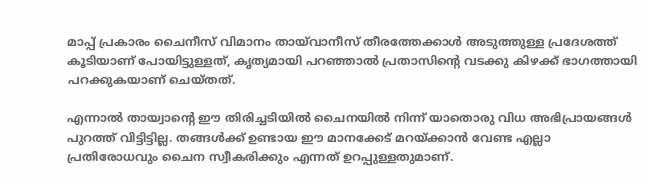മാപ്പ് പ്രകാരം ചൈനീസ് വിമാനം തായ്‌വാനീസ് തീരത്തേക്കാൾ അടുത്തുള്ള പ്രദേശത്ത് കൂടിയാണ് പോയിട്ടുള്ളത്, കൃത്യമായി പറഞ്ഞാൽ പ്രതാസിന്റെ വടക്കു കിഴക്ക് ഭാഗത്തായി പറക്കുകയാണ് ചെയ്തത്.

എന്നാൽ തായ്വാന്റെ ഈ തിരിച്ചടിയിൽ ചൈനയിൽ നിന്ന് യാതൊരു വിധ അഭിപ്രായങ്ങൾ പുറത്ത് വിട്ടിട്ടില്ല. തങ്ങൾക്ക് ഉണ്ടായ ഈ മാനക്കേട് മറയ്ക്കാൻ വേണ്ട എല്ലാ പ്രതിരോധവും ചൈന സ്വീകരിക്കും എന്നത് ഉറപ്പുള്ളതുമാണ്.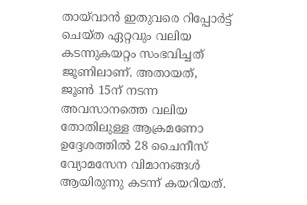തായ്‌വാൻ ഇതുവരെ റിപ്പോർട്ട് ചെയ്ത ഏറ്റവും വലിയ കടന്നുകയറ്റം സംഭവിച്ചത് ജൂണിലാണ്. അതായത്, ജൂൺ 15ന് നടന്ന അവസാനത്തെ വലിയ തോതിലുള്ള ആക്രമണോ ഉദ്ദേശത്തിൽ 28 ചൈനീസ് വ്യോമസേന വിമാനങ്ങൾ ആയിരുന്നു കടന്ന് കയറിയത്.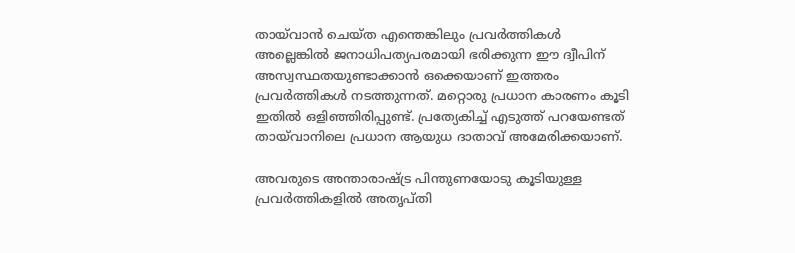തായ്‌വാൻ ചെയ്ത എന്തെങ്കിലും പ്രവർത്തികൾ അല്ലെങ്കിൽ ജനാധിപത്യപരമായി ഭരിക്കുന്ന ഈ ദ്വീപിന് അസ്വസ്ഥതയുണ്ടാക്കാൻ ഒക്കെയാണ് ഇത്തരം പ്രവർത്തികൾ നടത്തുന്നത്. മറ്റൊരു പ്രധാന കാരണം കൂടി ഇതിൽ ഒളിഞ്ഞിരിപ്പുണ്ട്. പ്രത്യേകിച്ച് എടുത്ത് പറയേണ്ടത് തായ്‌വാനിലെ പ്രധാന ആയുധ ദാതാവ് അമേരിക്കയാണ്.

അവരുടെ അന്താരാഷ്ട്ര പിന്തുണയോടു കൂടിയുള്ള പ്രവർത്തികളിൽ അതൃപ്തി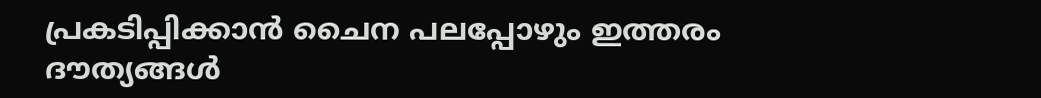പ്രകടിപ്പിക്കാൻ ചൈന പലപ്പോഴും ഇത്തരം ദൗത്യങ്ങൾ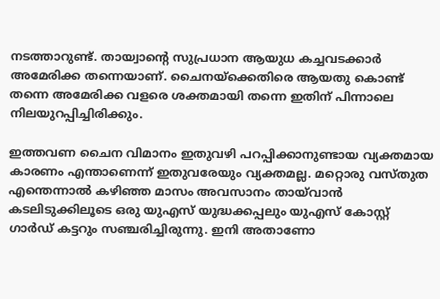നടത്താറുണ്ട്. തായ്വാന്റെ സുപ്രധാന ആയുധ കച്ചവടക്കാർ അമേരിക്ക തന്നെയാണ്. ചൈനയ്ക്കെതിരെ ആയതു കൊണ്ട് തന്നെ അമേരിക്ക വളരെ ശക്തമായി തന്നെ ഇതിന് പിന്നാലെ നിലയുറപ്പിച്ചിരിക്കും.

ഇത്തവണ ചൈന വിമാനം ഇതുവഴി പറപ്പിക്കാനുണ്ടായ വ്യക്തമായ കാരണം എന്താണെന്ന് ഇതുവരേയും വ്യക്തമല്ല. മറ്റൊരു വസ്തുത എന്തെന്നാൽ കഴിഞ്ഞ മാസം അവസാനം തായ്‌വാൻ കടലിടുക്കിലൂടെ ഒരു യുഎസ് യുദ്ധക്കപ്പലും യുഎസ് കോസ്റ്റ് ഗാർഡ് കട്ടറും സഞ്ചരിച്ചിരുന്നു. ഇനി അതാണോ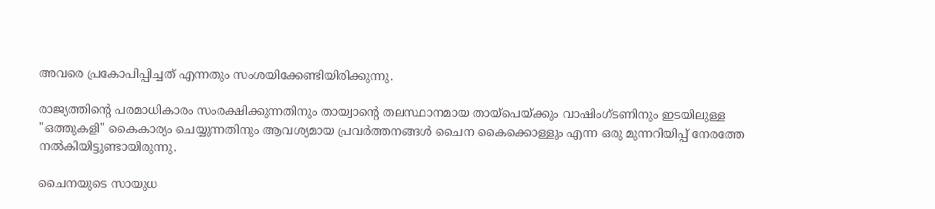അവരെ പ്രകോപിപ്പിച്ചത് എന്നതും സംശയിക്കേണ്ടിയിരിക്കുന്നു.

രാജ്യത്തിന്റെ പരമാധികാരം സംരക്ഷിക്കുന്നതിനും തായ്വാന്റെ തലസ്ഥാനമായ തായ്പെയ്ക്കും വാഷിംഗ്ടണിനും ഇടയിലുള്ള "ഒത്തുകളി" കൈകാര്യം ചെയ്യുന്നതിനും ആവശ്യമായ പ്രവർത്തനങ്ങൾ ചൈന കൈക്കൊള്ളും എന്ന ഒരു മുന്നറിയിപ്പ് നേരത്തേ നൽകിയിട്ടുണ്ടായിരുന്നു.

ചൈനയുടെ സായുധ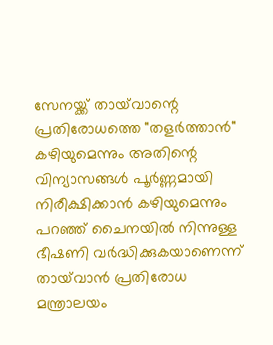സേനയ്ക്ക് തായ്‌വാന്റെ പ്രതിരോധത്തെ "തളർത്താൻ" കഴിയുമെന്നും അതിന്റെ വിന്യാസങ്ങൾ പൂർണ്ണമായി നിരീക്ഷിക്കാൻ കഴിയുമെന്നും പറഞ്ഞ് ചൈനയിൽ നിന്നുള്ള ഭീഷണി വർദ്ധിക്കുകയാണെന്ന് തായ്‌വാൻ പ്രതിരോധ മന്ത്രാലയം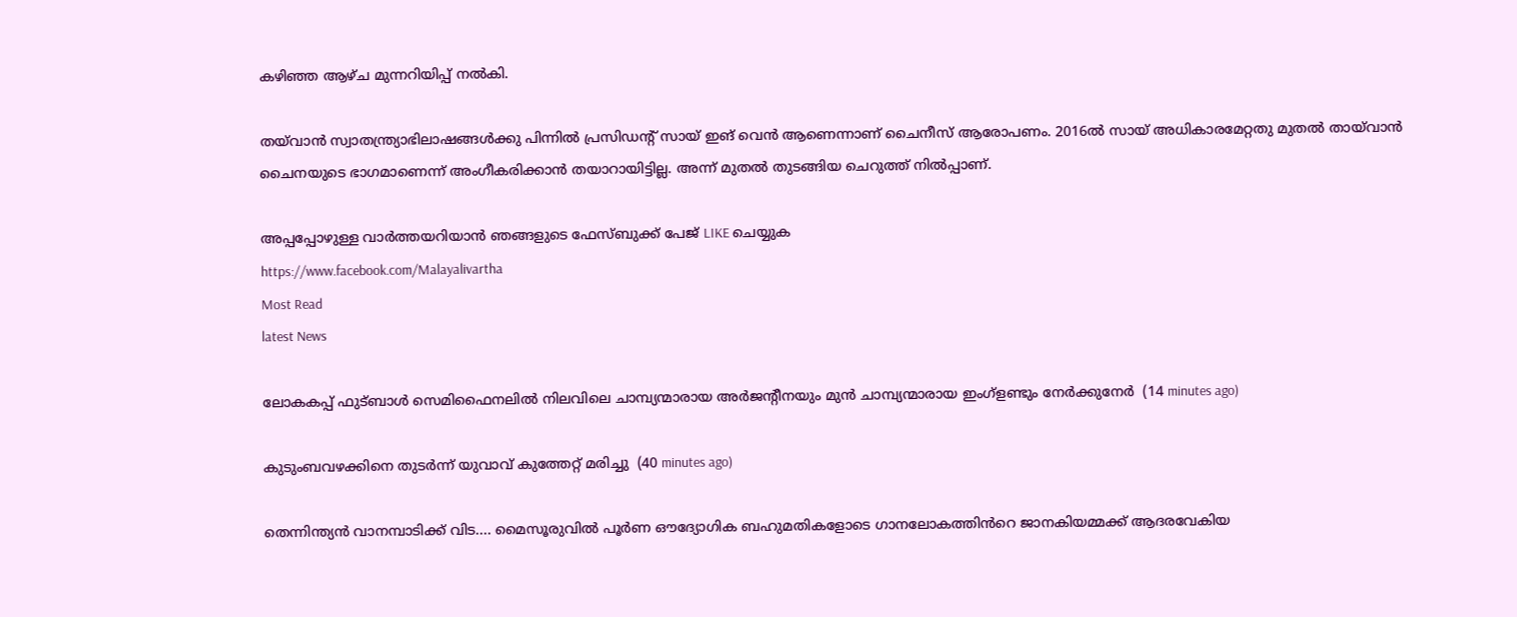കഴിഞ്ഞ ആഴ്ച മുന്നറിയിപ്പ് നൽകി.

തയ്‌വാൻ സ്വാതന്ത്ര്യാഭിലാഷങ്ങൾക്കു പിന്നിൽ പ്രസിഡന്റ് സായ് ഇങ് വെൻ ആണെന്നാണ് ചൈനീസ് ആരോപണം. 2016ൽ സായ് അധികാരമേറ്റതു മുതൽ തായ്‌വാൻ ചൈനയുടെ ഭാഗമാണെന്ന് അംഗീകരിക്കാൻ തയാറായിട്ടില്ല. അന്ന് മുതൽ തുടങ്ങിയ ചെറുത്ത് നിൽപ്പാണ്.

അപ്പപ്പോഴുള്ള വാര്‍ത്തയറിയാന്‍ ഞങ്ങളുടെ ഫേസ്‌ബുക്ക്‌ പേജ് LIKE ചെയ്യുക
https://www.facebook.com/Malayalivartha
Most Read
latest News

ലോകകപ്പ് ഫുട്ബാൾ സെമിഫൈനലിൽ നിലവിലെ ചാമ്പ്യന്മാരായ അർജന്റീനയും മുൻ ചാമ്പ്യന്മാരായ ഇംഗ്ളണ്ടും നേർക്കുനേർ  (14 minutes ago)

കുടുംബവഴക്കിനെ തുടര്‍ന്ന് യുവാവ് കുത്തേറ്റ് മരിച്ചു  (40 minutes ago)

തെന്നിന്ത്യൻ വാനമ്പാടിക്ക് വിട.... മൈസൂരുവിൽ പൂർണ ഔദ്യോഗിക ബഹുമതികളോടെ ഗാനലോകത്തിൻറെ ജാനകിയമ്മക്ക് ആദരവേകിയ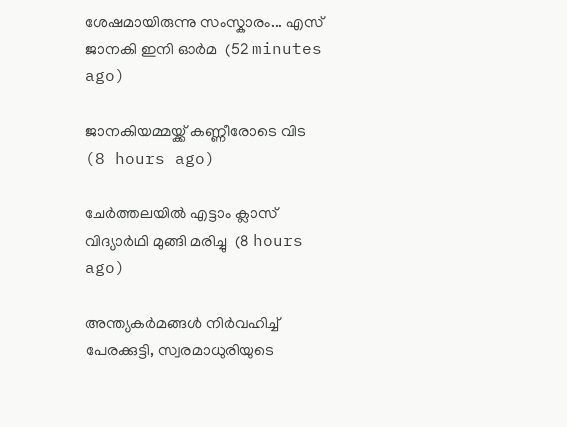ശേഷമായിരുന്നു സംസ്കാരം... എസ് ജാനകി ഇനി ഓർമ  (52 minutes ago)

ജാനകിയമ്മയ്ക്ക് കണ്ണീരോടെ വിട  (8 hours ago)

ചേര്‍ത്തലയില്‍ എട്ടാം ക്ലാസ് വിദ്യാര്‍ഥി മുങ്ങി മരിച്ചു  (8 hours ago)

അന്ത്യകർമങ്ങൾ നിർവഹിച്ച് പേരക്കുട്ടി, സ്വരമാധുരിയുടെ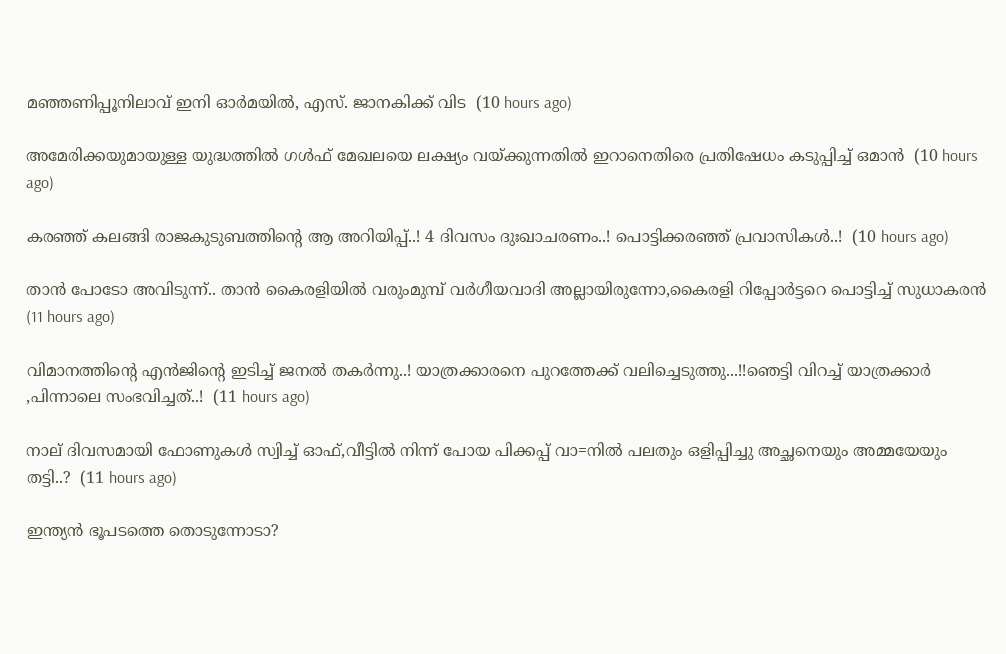മഞ്ഞണിപ്പൂനിലാവ് ഇനി ഓർമയിൽ, എസ്. ജാനകിക്ക് വിട  (10 hours ago)

അമേരിക്കയുമായുള്ള യുദ്ധത്തിൽ ഗൾഫ് മേഖലയെ ലക്ഷ്യം വയ്ക്കുന്നതിൽ ഇറാനെതിരെ പ്രതിഷേധം കടുപ്പിച്ച് ഒമാൻ  (10 hours ago)

കരഞ്ഞ് കലങ്ങി രാജകുടുബത്തിന്റെ ആ അറിയിപ്പ്..! 4 ദിവസം ദുഃഖാചരണം..! പൊട്ടിക്കരഞ്ഞ് പ്രവാസികൾ..!  (10 hours ago)

താൻ പോടോ അവിടുന്ന്.. താൻ കൈരളിയിൽ വരുംമുമ്പ് വർഗീയവാദി അല്ലായിരുന്നോ,കൈരളി റിപ്പോർട്ടറെ പൊട്ടിച്ച് സുധാകരൻ  (11 hours ago)

വിമാനത്തിന്റെ എന്‍ജിന്റെ ഇടിച്ച് ജനൽ തകർന്നു..! യാത്രക്കാരനെ പുറത്തേക്ക് വലിച്ചെടുത്തു...!!ഞെട്ടി വിറച്ച് യാത്രക്കാർ ,പിന്നാലെ സംഭവിച്ചത്..!  (11 hours ago)

നാല് ദിവസമായി ഫോണുകൾ സ്വിച്ച് ഓഫ്,വീട്ടില്‍ നിന്ന് പോയ പിക്കപ്പ് വാ=നിൽ പലതും ഒളിപ്പിച്ചു അച്ഛനെയും അമ്മയേയും തട്ടി..?  (11 hours ago)

ഇന്ത്യൻ ഭൂപടത്തെ തൊടുന്നോടാ?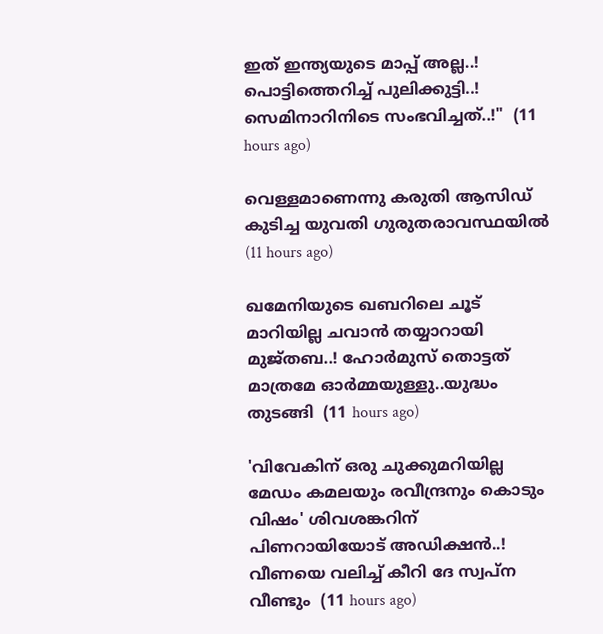ഇത് ഇന്ത്യയുടെ മാപ്പ് അല്ല..! പൊട്ടിത്തെറിച്ച് പുലിക്കുട്ടി..! സെമിനാറിനിടെ സംഭവിച്ചത്..!"  (11 hours ago)

വെള്ളമാണെന്നു കരുതി ആസിഡ് കുടിച്ച യുവതി ഗുരുതരാവസ്ഥയില്‍  (11 hours ago)

ഖമേനിയുടെ ഖബറിലെ ചൂട് മാറിയില്ല ചവാൻ തയ്യാറായി മുജ്തബ..! ഹോര്‍മുസ് തൊട്ടത് മാത്രമേ ഓർമ്മയുള്ളു..യുദ്ധം തുടങ്ങി  (11 hours ago)

'വിവേകിന് ഒരു ചുക്കുമറിയില്ല മേഡം കമലയും രവീന്ദ്രനും കൊടും വിഷം' ശിവശങ്കറിന് പിണറായിയോട് അഡിക്ഷൻ..! വീണയെ വലിച്ച് കീറി ദേ സ്വപ്ന വീണ്ടും  (11 hours ago)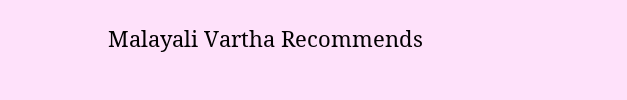Malayali Vartha Recommends